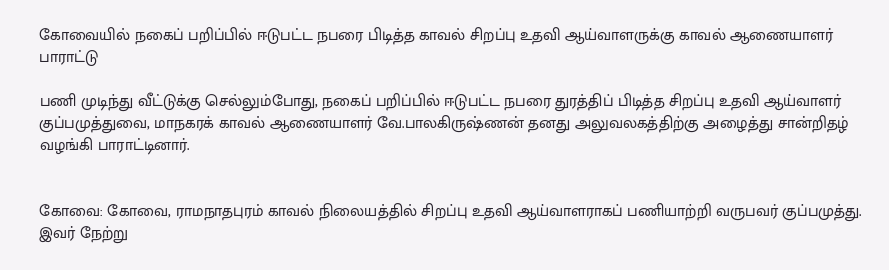கோவையில் நகைப் பறிப்பில் ஈடுபட்ட நபரை பிடித்த காவல் சிறப்பு உதவி ஆய்வாளருக்கு காவல் ஆணையாளர் பாராட்டு

பணி முடிந்து வீட்டுக்கு செல்லும்போது, நகைப் பறிப்பில் ஈடுபட்ட நபரை துரத்திப் பிடித்த சிறப்பு உதவி ஆய்வாளர் குப்பமுத்துவை, மாநகரக் காவல் ஆணையாளர் வே.பாலகிருஷ்ணன் தனது அலுவலகத்திற்கு அழைத்து சான்றிதழ் வழங்கி பாராட்டினார்.


கோவை: கோவை, ராமநாதபுரம் காவல் நிலையத்தில் சிறப்பு உதவி ஆய்வாளராகப் பணியாற்றி வருபவர் குப்பமுத்து. இவர் நேற்று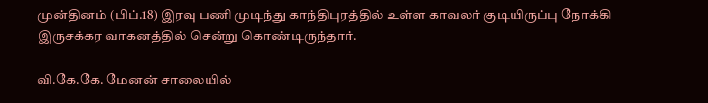முன்தினம் (பிப்.18) இரவு பணி முடிந்து காந்திபுரத்தில் உள்ள காவலர் குடியிருப்பு நோக்கி இருசக்கர வாகனத்தில் சென்று கொண்டிருந்தார்.

வி.கே.கே. மேனன் சாலையில்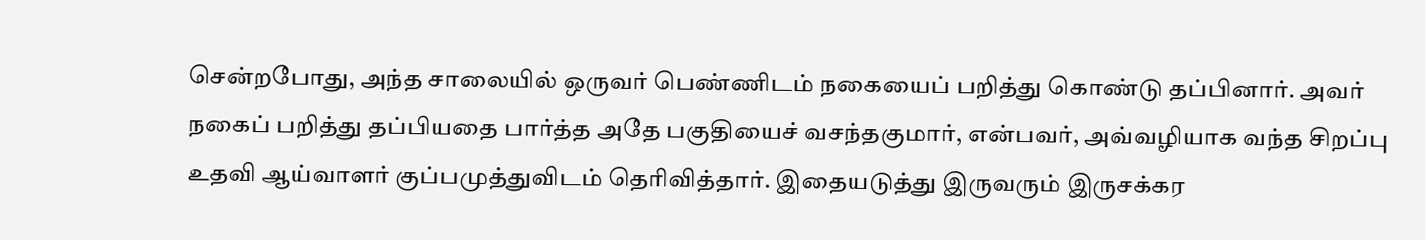சென்றபோது, அந்த சாலையில் ஒருவர் பெண்ணிடம் நகையைப் பறித்து கொண்டு தப்பினார். அவர் நகைப் பறித்து தப்பியதை பார்த்த அதே பகுதியைச் வசந்தகுமார், என்பவர், அவ்வழியாக வந்த சிறப்பு உதவி ஆய்வாளர் குப்பமுத்துவிடம் தெரிவித்தார். இதையடுத்து இருவரும் இருசக்கர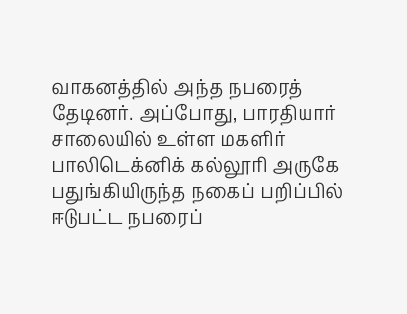வாகனத்தில் அந்த நபரைத் தேடினர். அப்போது, பாரதியார் சாலையில் உள்ள மகளிர் பாலிடெக்னிக் கல்லூரி அருகே பதுங்கியிருந்த நகைப் பறிப்பில் ஈடுபட்ட நபரைப்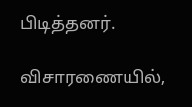பிடித்தனர்.

விசாரணையில்,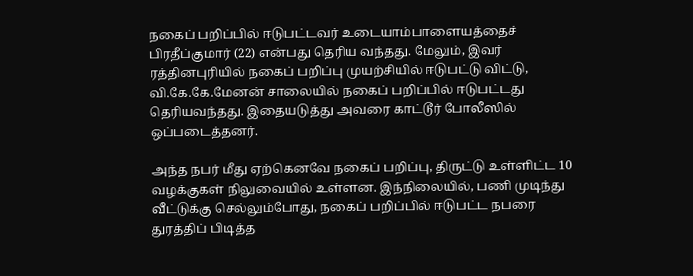நகைப் பறிப்பில் ஈடுபட்டவர் உடையாம்பாளையத்தைச் பிரதீப்குமார் (22) என்பது தெரிய வந்தது. மேலும், இவர் ரத்தினபுரியில் நகைப் பறிப்பு முயற்சியில் ஈடுபட்டு விட்டு, வி.கே.கே.மேனன் சாலையில் நகைப் பறிப்பில் ஈடுபட்டது தெரியவந்தது. இதையடுத்து அவரை காட்டூர் போலீஸில் ஒப்படைத்தனர்.

அந்த நபர் மீது ஏற்கெனவே நகைப் பறிப்பு, திருட்டு உள்ளிட்ட 10 வழக்குகள் நிலுவையில் உள்ளன. இந்நிலையில், பணி முடிந்து வீட்டுக்கு செல்லும்போது, நகைப் பறிப்பில் ஈடுபட்ட நபரை துரத்திப் பிடித்த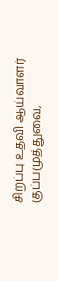சிறப்பு உதவி ஆய்வாளர் குப்பமுத்துவை,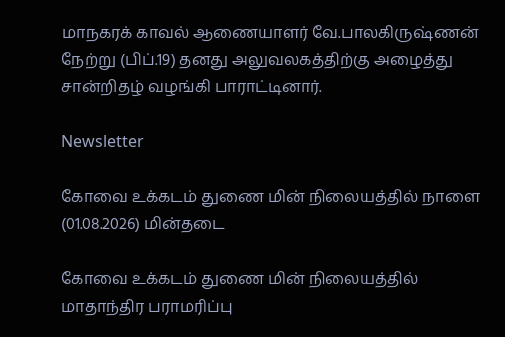மாநகரக் காவல் ஆணையாளர் வே.பாலகிருஷ்ணன் நேற்று (பிப்.19) தனது அலுவலகத்திற்கு அழைத்து சான்றிதழ் வழங்கி பாராட்டினார்.

Newsletter

கோவை உக்கடம் துணை மின் நிலையத்தில் நாளை (01.08.2026) மின்தடை

கோவை உக்கடம் துணை மின் நிலையத்தில் மாதாந்திர பராமரிப்பு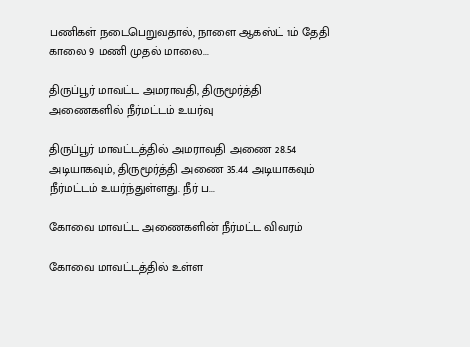பணிகள் நடைபெறுவதால், நாளை ஆகஸ்ட் 1ம் தேதி காலை 9 மணி முதல் மாலை...

திருப்பூர் மாவட்ட அமராவதி, திருமூர்த்தி அணைகளில் நீர்மட்டம் உயர்வு

திருப்பூர் மாவட்டத்தில் அமராவதி அணை 28.54 அடியாகவும், திருமூர்த்தி அணை 35.44 அடியாகவும் நீர்மட்டம் உயர்ந்துள்ளது. நீர் ப...

கோவை மாவட்ட அணைகளின் நீர்மட்ட விவரம்

கோவை மாவட்டத்தில் உள்ள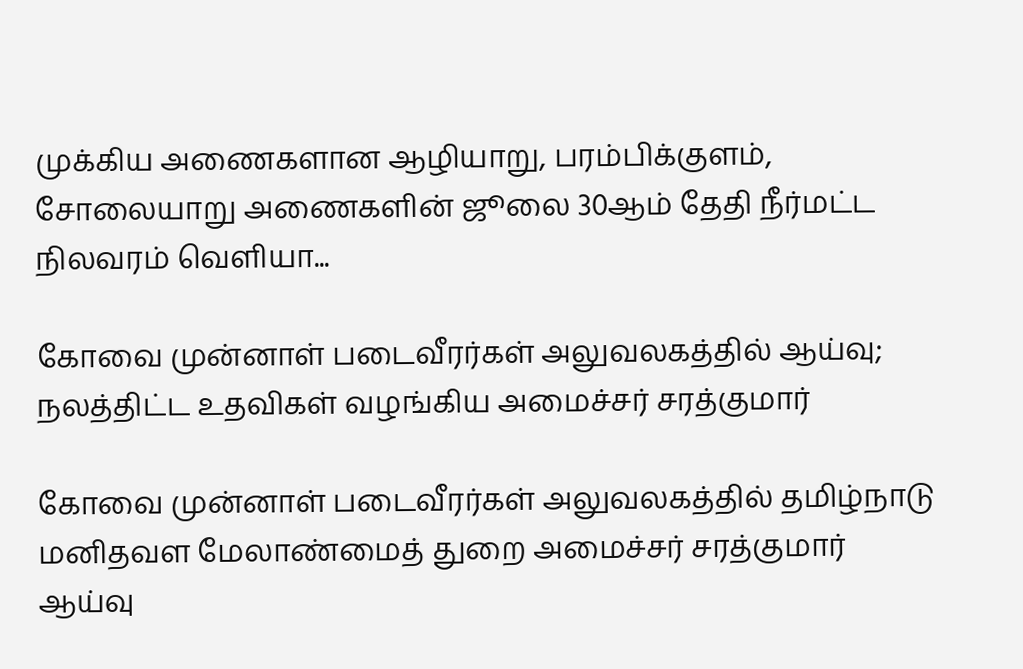முக்கிய அணைகளான ஆழியாறு, பரம்பிக்குளம், சோலையாறு அணைகளின் ஜூலை 30ஆம் தேதி நீர்மட்ட நிலவரம் வெளியா...

கோவை முன்னாள் படைவீரர்கள் அலுவலகத்தில் ஆய்வு; நலத்திட்ட உதவிகள் வழங்கிய அமைச்சர் சரத்குமார்

கோவை முன்னாள் படைவீரர்கள் அலுவலகத்தில் தமிழ்நாடு மனிதவள மேலாண்மைத் துறை அமைச்சர் சரத்குமார் ஆய்வு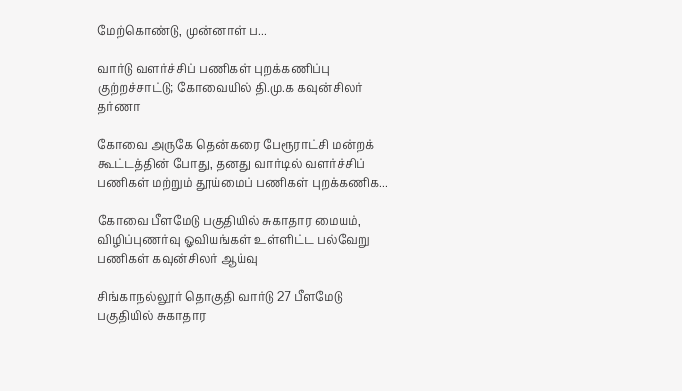மேற்கொண்டு, முன்னாள் ப...

வார்டு வளர்ச்சிப் பணிகள் புறக்கணிப்பு குற்றச்சாட்டு; கோவையில் தி.மு.க கவுன்சிலர் தர்ணா

கோவை அருகே தென்கரை பேரூராட்சி மன்றக் கூட்டத்தின் போது, தனது வார்டில் வளர்ச்சிப் பணிகள் மற்றும் தூய்மைப் பணிகள் புறக்கணிக...

கோவை பீளமேடு பகுதியில் சுகாதார மையம், விழிப்புணர்வு ஓவியங்கள் உள்ளிட்ட பல்வேறு பணிகள் கவுன்சிலர் ஆய்வு

சிங்காநல்லூர் தொகுதி வார்டு 27 பீளமேடு பகுதியில் சுகாதார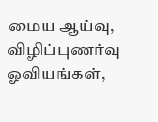மைய ஆய்வு, விழிப்புணர்வு ஓவியங்கள்,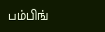பம்பிங்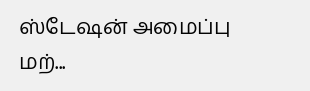ஸ்டேஷன் அமைப்பு மற்...